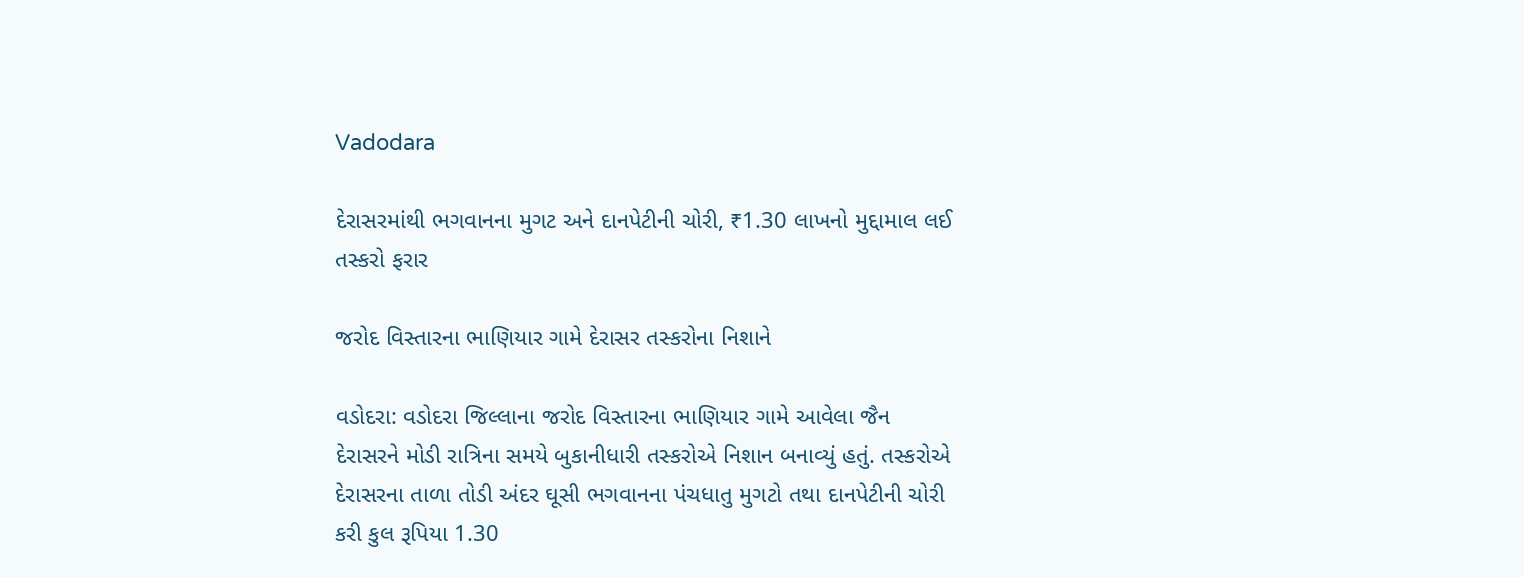Vadodara

દેરાસરમાંથી ભગવાનના મુગટ અને દાનપેટીની ચોરી, ₹1.30 લાખનો મુદ્દામાલ લઈ તસ્કરો ફરાર

જરોદ વિસ્તારના ભાણિયાર ગામે દેરાસર તસ્કરોના નિશાને

વડોદરા: વડોદરા જિલ્લાના જરોદ વિસ્તારના ભાણિયાર ગામે આવેલા જૈન દેરાસરને મોડી રાત્રિના સમયે બુકાનીધારી તસ્કરોએ નિશાન બનાવ્યું હતું. તસ્કરોએ દેરાસરના તાળા તોડી અંદર ઘૂસી ભગવાનના પંચધાતુ મુગટો તથા દાનપેટીની ચોરી કરી કુલ રૂપિયા 1.30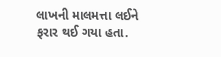લાખની માલમત્તા લઈને ફરાર થઈ ગયા હતા.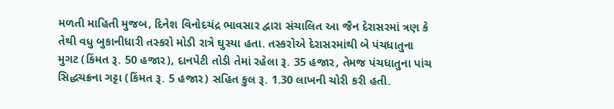મળતી માહિતી મુજબ, દિનેશ વિનોદચંદ્ર ભાવસાર દ્વારા સંચાલિત આ જૈન દેરાસરમાં ત્રણ કે તેથી વધુ બુકાનીધારી તસ્કરો મોડી રાત્રે ઘુસ્યા હતા. તસ્કરોએ દેરાસરમાંથી બે પંચધાતુના મુગટ (કિંમત રૂ. 50 હજાર), દાનપેટી તોડી તેમાં રહેલા રૂ. 35 હજાર, તેમજ પંચધાતુના પાંચ સિદ્ધચક્રના ગટ્ટા (કિંમત રૂ. 5 હજાર) સહિત કુલ રૂ. 1.30 લાખની ચોરી કરી હતી.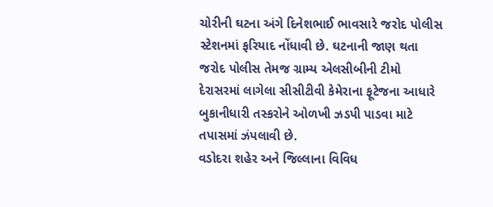ચોરીની ઘટના અંગે દિનેશભાઈ ભાવસારે જરોદ પોલીસ સ્ટેશનમાં ફરિયાદ નોંધાવી છે. ઘટનાની જાણ થતા જરોદ પોલીસ તેમજ ગ્રામ્ય એલસીબીની ટીમો દેરાસરમાં લાગેલા સીસીટીવી કેમેરાના ફૂટેજના આધારે બુકાનીધારી તસ્કરોને ઓળખી ઝડપી પાડવા માટે તપાસમાં ઝંપલાવી છે.
વડોદરા શહેર અને જિલ્લાના વિવિધ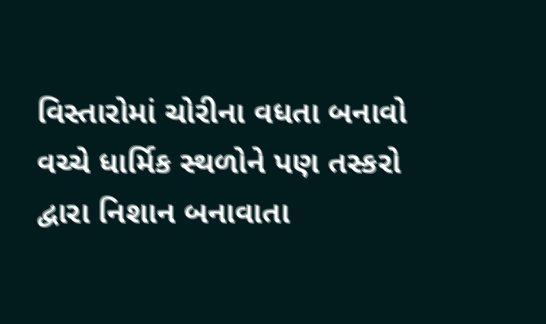વિસ્તારોમાં ચોરીના વધતા બનાવો વચ્ચે ધાર્મિક સ્થળોને પણ તસ્કરો દ્વારા નિશાન બનાવાતા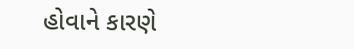હોવાને કારણે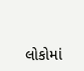લોકોમાં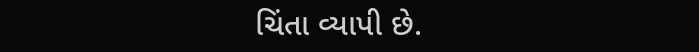ચિંતા વ્યાપી છે.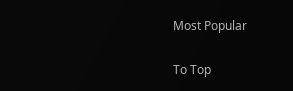Most Popular

To Top